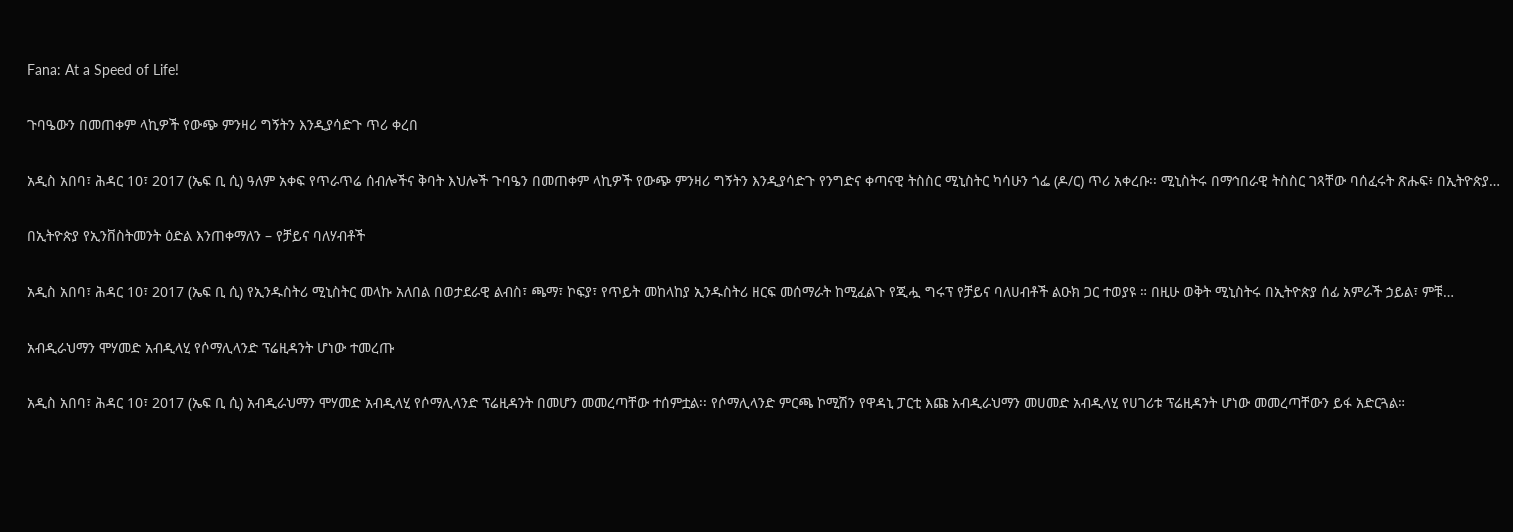Fana: At a Speed of Life!

ጉባዔውን በመጠቀም ላኪዎች የውጭ ምንዛሪ ግኝትን እንዲያሳድጉ ጥሪ ቀረበ

አዲስ አበባ፣ ሕዳር 10፣ 2017 (ኤፍ ቢ ሲ) ዓለም አቀፍ የጥራጥሬ ሰብሎችና ቅባት እህሎች ጉባዔን በመጠቀም ላኪዎች የውጭ ምንዛሪ ግኝትን እንዲያሳድጉ የንግድና ቀጣናዊ ትስስር ሚኒስትር ካሳሁን ጎፌ (ዶ/ር) ጥሪ አቀረቡ፡፡ ሚኒስትሩ በማኅበራዊ ትስስር ገጻቸው ባሰፈሩት ጽሑፍ፥ በኢትዮጵያ…

በኢትዮጵያ የኢንቨስትመንት ዕድል እንጠቀማለን – የቻይና ባለሃብቶች

አዲስ አበባ፣ ሕዳር 10፣ 2017 (ኤፍ ቢ ሲ) የኢንዱስትሪ ሚኒስትር መላኩ አለበል በወታደራዊ ልብስ፣ ጫማ፣ ኮፍያ፣ የጥይት መከላከያ ኢንዱስትሪ ዘርፍ መሰማራት ከሚፈልጉ የጂሗ ግሩፕ የቻይና ባለሀብቶች ልዑክ ጋር ተወያዩ ። በዚሁ ወቅት ሚኒስትሩ በኢትዮጵያ ሰፊ አምራች ኃይል፣ ምቹ…

አብዲራህማን ሞሃመድ አብዲላሂ የሶማሊላንድ ፕሬዚዳንት ሆነው ተመረጡ

አዲስ አበባ፣ ሕዳር 10፣ 2017 (ኤፍ ቢ ሲ) አብዲራህማን ሞሃመድ አብዲላሂ የሶማሊላንድ ፕሬዚዳንት በመሆን መመረጣቸው ተሰምቷል፡፡ የሶማሊላንድ ምርጫ ኮሚሽን የዋዳኒ ፓርቲ እጩ አብዲራህማን መሀመድ አብዲላሂ የሀገሪቱ ፕሬዚዳንት ሆነው መመረጣቸውን ይፋ አድርጓል።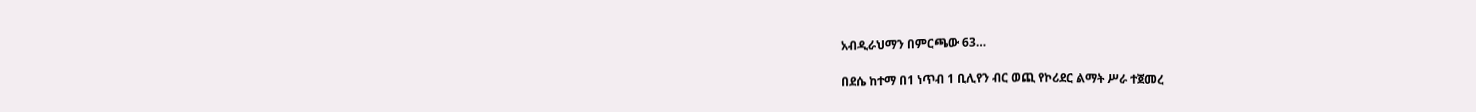አብዲራህማን በምርጫው 63…

በደሴ ከተማ በ1 ነጥብ 1 ቢሊየን ብር ወጪ የኮሪደር ልማት ሥራ ተጀመረ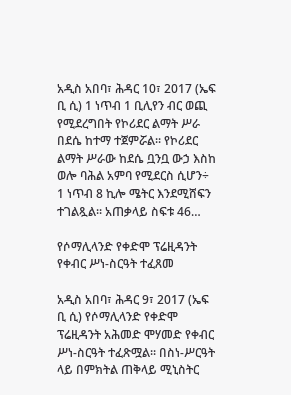አዲስ አበባ፣ ሕዳር 10፣ 2017 (ኤፍ ቢ ሲ) 1 ነጥብ 1 ቢሊየን ብር ወጪ የሚደረግበት የኮሪደር ልማት ሥራ በደሴ ከተማ ተጀምሯል፡፡ የኮሪደር ልማት ሥራው ከደሴ ቧንቧ ውኃ እስከ ወሎ ባሕል አምባ የሚደርስ ሲሆን÷ 1 ነጥብ 8 ኪሎ ሜትር እንደሚሸፍን ተገልጿል፡፡ አጠቃላይ ስፍቱ 46…

የሶማሊላንድ የቀድሞ ፕሬዚዳንት የቀብር ሥነ-ስርዓት ተፈጸመ

አዲስ አበባ፣ ሕዳር 9፣ 2017 (ኤፍ ቢ ሲ) የሶማሊላንድ የቀድሞ ፕሬዚዳንት አሕመድ ሞሃመድ የቀብር ሥነ-ስርዓት ተፈጽሟል፡፡ በስነ-ሥርዓት ላይ በምክትል ጠቅላይ ሚኒስትር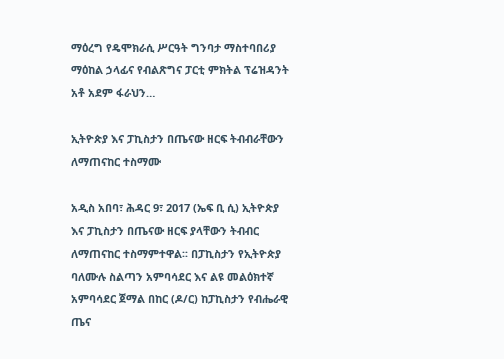ማዕረግ የዴሞክራሲ ሥርዓት ግንባታ ማስተባበሪያ ማዕከል ኃላፊና የብልጽግና ፓርቲ ምክትል ፕሬዝዳንት አቶ አደም ፋራህን…

ኢትዮጵያ እና ፓኪስታን በጤናው ዘርፍ ትብብራቸውን ለማጠናከር ተስማሙ

አዲስ አበባ፣ ሕዳር 9፣ 2017 (ኤፍ ቢ ሲ) ኢትዮጵያ እና ፓኪስታን በጤናው ዘርፍ ያላቸውን ትብብር ለማጠናከር ተስማምተዋል፡፡ በፓኪስታን የኢትዮጵያ ባለሙሉ ስልጣን አምባሳደር እና ልዩ መልዕክተኛ አምባሳደር ጀማል በከር (ዶ/ር) ከፓኪስታን የብሔራዊ ጤና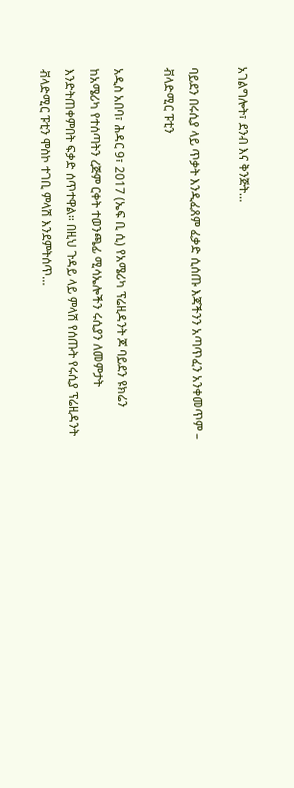አገልግሎት፣ ደንብ እና ቅንጅት…

ባይደን በሩሲያ ላይ ጥቃት እንዲፈጸም ፈቃድ ሲሰጡ እጃችንን አጣጥፈን አንቀመጥም – ቭላድሚር ፑቲን

አዲስ አበባ፣ ሕዳር 9፣ 2017 (ኤፍ ቢ ሲ) የአሜሪካ ፕሬዚዳንት ጆ ባይደን ዩክሬን ከአሜሪካ የተሰጣትን ረጅም ርቀት ተወንጫፊ ሚሳኤሎችን ሩሲያን ለመምታት እንድትጠቀምበት ፍቃድ ሰጥተዋል። በዚህ ጉዳይ ላይ ምላሽ የሰጡት የሩሲያ ፕሬዚዳንት ቭላድሚር ፑቲን ሞስኮ ተገቢ ምላሽ እንደምትሰጥ…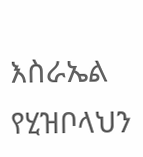እስራኤል የሂዝቦላህን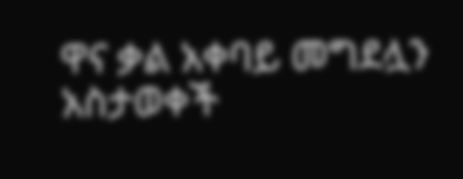ዋና ቃል አቀባይ መግደሏን አስታወቀች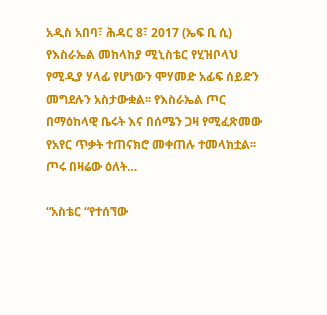አዲስ አበባ፣ ሕዳር 8፣ 2017 (ኤፍ ቢ ሲ) የእስራኤል መከላከያ ሚኒስቴር የሂዝቦላህ የሚዲያ ሃላፊ የሆነውን ሞሃመድ አፊፍ ሰይድን መግደሉን አስታውቋል፡፡ የእስራኤል ጦር በማዕከላዊ ቤሩት እና በሰሜን ጋዛ የሚፈጽመው የአየር ጥቃት ተጠናክሮ መቀጠሉ ተመላክቷል፡፡ ጦሩ በዛሬው ዕለት…

“አስቴር “የተሰኘው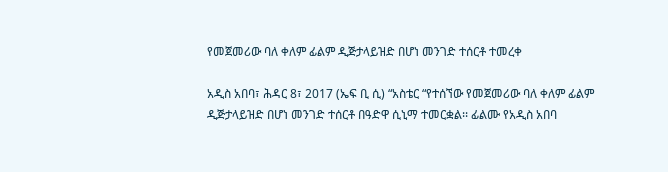የመጀመሪው ባለ ቀለም ፊልም ዲጅታላይዝድ በሆነ መንገድ ተሰርቶ ተመረቀ

አዲስ አበባ፣ ሕዳር 8፣ 2017 (ኤፍ ቢ ሲ) “አስቴር “የተሰኘው የመጀመሪው ባለ ቀለም ፊልም ዲጅታላይዝድ በሆነ መንገድ ተሰርቶ በዓድዋ ሲኒማ ተመርቋል፡፡ ፊልሙ የአዲስ አበባ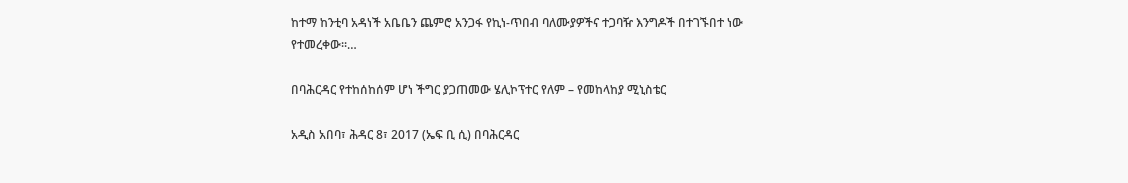ከተማ ከንቲባ አዳነች አቤቤን ጨምሮ አንጋፋ የኪነ-ጥበብ ባለሙያዎችና ተጋባዥ እንግዶች በተገኙበተ ነው የተመረቀው፡፡…

በባሕርዳር የተከሰከሰም ሆነ ችግር ያጋጠመው ሄሊኮፕተር የለም – የመከላከያ ሚኒስቴር

አዲስ አበባ፣ ሕዳር 8፣ 2017 (ኤፍ ቢ ሲ) በባሕርዳር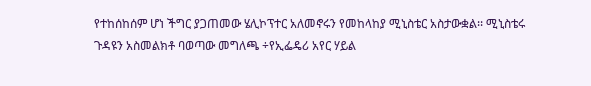የተከሰከሰም ሆነ ችግር ያጋጠመው ሄሊኮፕተር አለመኖሩን የመከላከያ ሚኒስቴር አስታውቋል፡፡ ሚኒስቴሩ ጉዳዩን አስመልክቶ ባወጣው መግለጫ ÷የኢፌዴሪ አየር ሃይል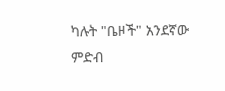ካሉት "ቤዞች" አንደኛው ምድብ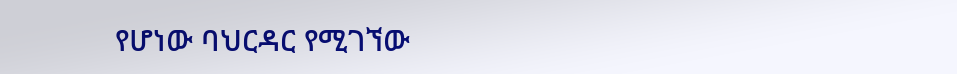የሆነው ባህርዳር የሚገኘው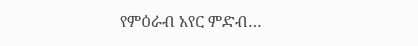የምዕራብ አየር ምድብ…